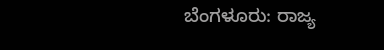ಬೆಂಗಳೂರು: ರಾಜ್ಯ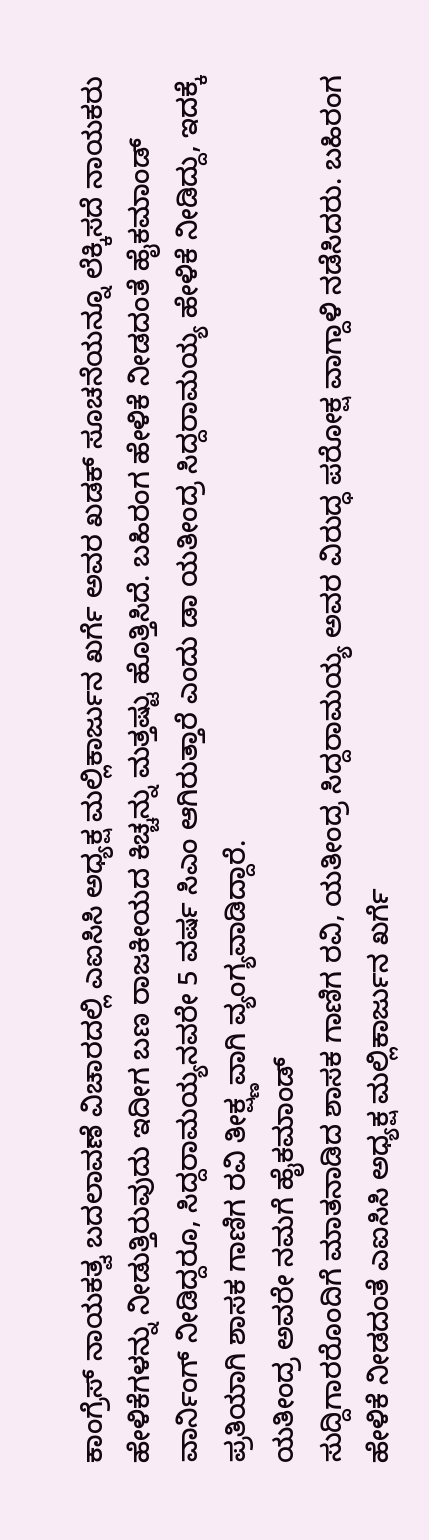ಕಾಂಗ್ರೆಸ್ ನಾಯಕತ್ವ ಬದಲಾವಣೆ ವಿಚಾರದಲ್ಲಿ ಎಐಸಿಸಿ ಅಧ್ಯಕ್ಷ ಮಲ್ಲಿಕಾರ್ಜುನ ಖರ್ಗೆ ಅವರ ಖಡಕ್ ಸೂಚನೆಯನ್ನೂ ಲೆಕ್ಕಿಸದೆ ನಾಯಕರು ಹೇಳಿಕೆಗಳನ್ನು ನೀಡುತ್ತಿರುವುದು ಇದೀಗ ಬಣ ರಾಜಕೀಯದ ಕಿಚ್ಚನ್ನು ಮತ್ತಷ್ಟು ಹೊತ್ತಿಸಿದೆ. ಬಹಿರಂಗ ಹೇಳಿಕೆ ನೀಡದಂತೆ ಹೈಕಮಾಂಡ್ ವಾರ್ನಿಂಗ್ ನೀಡಿದ್ದರೂ, ಸಿದ್ದರಾಮಯ್ಯನವರೇ 5 ವರ್ಷ ಸಿಎಂ ಆಗಿರುತ್ತಾರೆ ಎಂದು ಡಾ ಯತೀಂದ್ರ ಸಿದ್ದರಾಮಯ್ಯ ಹೇಳಿಕೆ ನೀಡಿದ್ದು, ಇದಕ್ಕೆ ಪ್ರತಿಯಾಗಿ ಶಾಸಕ ಗಾಣಿಗ ರವಿ ತೀಕ್ಷ್ಣವಾಗಿ ವ್ಯಂಗ್ಯವಾಡಿದ್ದಾರೆ.
ಯತೀಂದ್ರ ಅವರೇ ನಮಗೆ ಹೈಕಮಾಂಡ್
ಸುದ್ದಿಗಾರರೊಂದಿಗೆ ಮಾತನಾಡಿದ ಶಾಸಕ ಗಾಣಿಗ ರವಿ, ಯತೀಂದ್ರ ಸಿದ್ದರಾಮಯ್ಯ ಅವರ ವಿರುದ್ಧ ಪರೋಕ್ಷ ವಾಗ್ದಾಳಿ ನಡೆಸಿದರು. ಬಹಿರಂಗ ಹೇಳಿಕೆ ನೀಡದಂತೆ ಎಐಸಿಸಿ ಅಧ್ಯಕ್ಷ ಮಲ್ಲಿಕಾರ್ಜುನ ಖರ್ಗೆ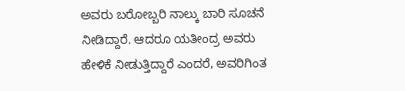ಅವರು ಬರೋಬ್ಬರಿ ನಾಲ್ಕು ಬಾರಿ ಸೂಚನೆ ನೀಡಿದ್ದಾರೆ. ಆದರೂ ಯತೀಂದ್ರ ಅವರು ಹೇಳಿಕೆ ನೀಡುತ್ತಿದ್ದಾರೆ ಎಂದರೆ, ಅವರಿಗಿಂತ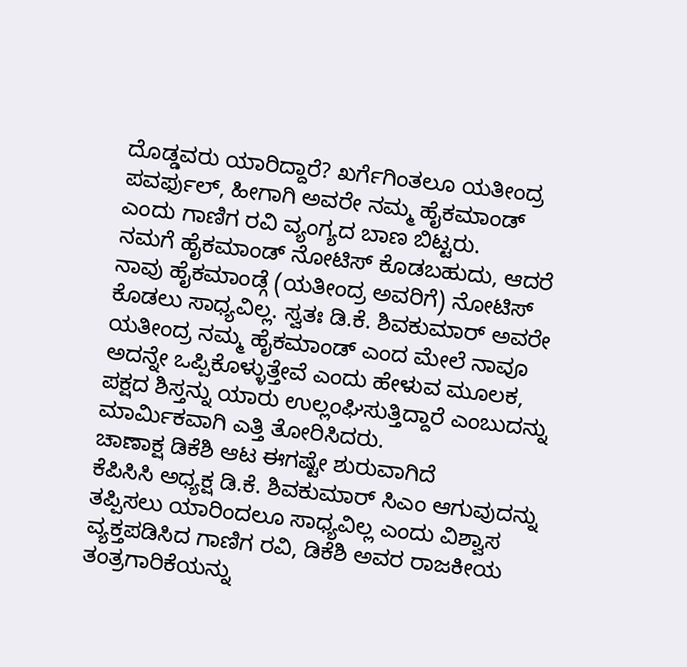ದೊಡ್ಡವರು ಯಾರಿದ್ದಾರೆ? ಖರ್ಗೆಗಿಂತಲೂ ಯತೀಂದ್ರ ಪವರ್ಫುಲ್, ಹೀಗಾಗಿ ಅವರೇ ನಮ್ಮ ಹೈಕಮಾಂಡ್ ಎಂದು ಗಾಣಿಗ ರವಿ ವ್ಯಂಗ್ಯದ ಬಾಣ ಬಿಟ್ಟರು.
ನಮಗೆ ಹೈಕಮಾಂಡ್ ನೋಟಿಸ್ ಕೊಡಬಹುದು, ಆದರೆ ನಾವು ಹೈಕಮಾಂಡ್ಗೆ (ಯತೀಂದ್ರ ಅವರಿಗೆ) ನೋಟಿಸ್ ಕೊಡಲು ಸಾಧ್ಯವಿಲ್ಲ. ಸ್ವತಃ ಡಿ.ಕೆ. ಶಿವಕುಮಾರ್ ಅವರೇ ಯತೀಂದ್ರ ನಮ್ಮ ಹೈಕಮಾಂಡ್ ಎಂದ ಮೇಲೆ ನಾವೂ ಅದನ್ನೇ ಒಪ್ಪಿಕೊಳ್ಳುತ್ತೇವೆ ಎಂದು ಹೇಳುವ ಮೂಲಕ, ಪಕ್ಷದ ಶಿಸ್ತನ್ನು ಯಾರು ಉಲ್ಲಂಘಿಸುತ್ತಿದ್ದಾರೆ ಎಂಬುದನ್ನು ಮಾರ್ಮಿಕವಾಗಿ ಎತ್ತಿ ತೋರಿಸಿದರು.
ಚಾಣಾಕ್ಷ ಡಿಕೆಶಿ ಆಟ ಈಗಷ್ಟೇ ಶುರುವಾಗಿದೆ
ಕೆಪಿಸಿಸಿ ಅಧ್ಯಕ್ಷ ಡಿ.ಕೆ. ಶಿವಕುಮಾರ್ ಸಿಎಂ ಆಗುವುದನ್ನು ತಪ್ಪಿಸಲು ಯಾರಿಂದಲೂ ಸಾಧ್ಯವಿಲ್ಲ ಎಂದು ವಿಶ್ವಾಸ ವ್ಯಕ್ತಪಡಿಸಿದ ಗಾಣಿಗ ರವಿ, ಡಿಕೆಶಿ ಅವರ ರಾಜಕೀಯ ತಂತ್ರಗಾರಿಕೆಯನ್ನು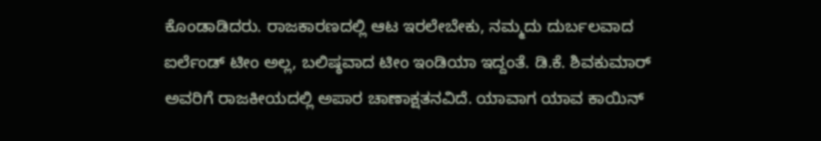ಕೊಂಡಾಡಿದರು. ರಾಜಕಾರಣದಲ್ಲಿ ಆಟ ಇರಲೇಬೇಕು, ನಮ್ಮದು ದುರ್ಬಲವಾದ ಐರ್ಲೆಂಡ್ ಟೀಂ ಅಲ್ಲ, ಬಲಿಷ್ಠವಾದ ಟೀಂ ಇಂಡಿಯಾ ಇದ್ದಂತೆ. ಡಿ.ಕೆ. ಶಿವಕುಮಾರ್ ಅವರಿಗೆ ರಾಜಕೀಯದಲ್ಲಿ ಅಪಾರ ಚಾಣಾಕ್ಷತನವಿದೆ. ಯಾವಾಗ ಯಾವ ಕಾಯಿನ್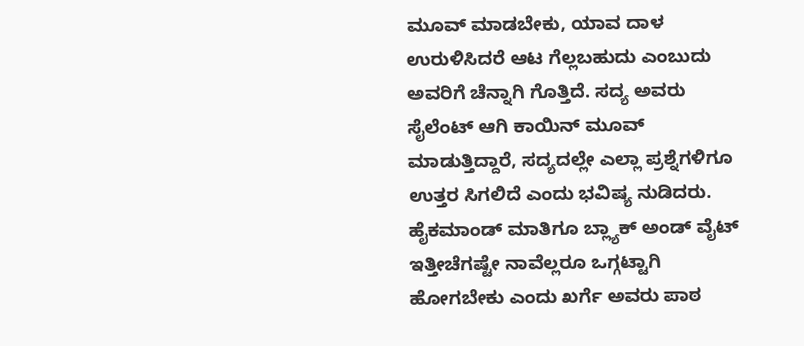ಮೂವ್ ಮಾಡಬೇಕು, ಯಾವ ದಾಳ ಉರುಳಿಸಿದರೆ ಆಟ ಗೆಲ್ಲಬಹುದು ಎಂಬುದು ಅವರಿಗೆ ಚೆನ್ನಾಗಿ ಗೊತ್ತಿದೆ. ಸದ್ಯ ಅವರು ಸೈಲೆಂಟ್ ಆಗಿ ಕಾಯಿನ್ ಮೂವ್ ಮಾಡುತ್ತಿದ್ದಾರೆ, ಸದ್ಯದಲ್ಲೇ ಎಲ್ಲಾ ಪ್ರಶ್ನೆಗಳಿಗೂ ಉತ್ತರ ಸಿಗಲಿದೆ ಎಂದು ಭವಿಷ್ಯ ನುಡಿದರು.
ಹೈಕಮಾಂಡ್ ಮಾತಿಗೂ ಬ್ಲ್ಯಾಕ್ ಅಂಡ್ ವೈಟ್
ಇತ್ತೀಚೆಗಷ್ಟೇ ನಾವೆಲ್ಲರೂ ಒಗ್ಗಟ್ಟಾಗಿ ಹೋಗಬೇಕು ಎಂದು ಖರ್ಗೆ ಅವರು ಪಾಠ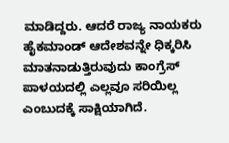ಮಾಡಿದ್ದರು. ಆದರೆ ರಾಜ್ಯ ನಾಯಕರು ಹೈಕಮಾಂಡ್ ಆದೇಶವನ್ನೇ ಧಿಕ್ಕರಿಸಿ ಮಾತನಾಡುತ್ತಿರುವುದು ಕಾಂಗ್ರೆಸ್ ಪಾಳಯದಲ್ಲಿ ಎಲ್ಲವೂ ಸರಿಯಿಲ್ಲ ಎಂಬುದಕ್ಕೆ ಸಾಕ್ಷಿಯಾಗಿದೆ.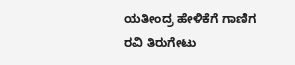ಯತೀಂದ್ರ ಹೇಳಿಕೆಗೆ ಗಾಣಿಗ ರವಿ ತಿರುಗೇಟು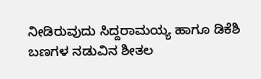ನೀಡಿರುವುದು ಸಿದ್ದರಾಮಯ್ಯ ಹಾಗೂ ಡಿಕೆಶಿ ಬಣಗಳ ನಡುವಿನ ಶೀತಲ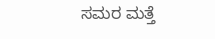ಸಮರ ಮತ್ತೆ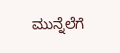ಮುನ್ನೆಲೆಗೆ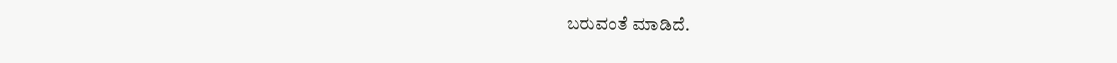ಬರುವಂತೆ ಮಾಡಿದೆ.